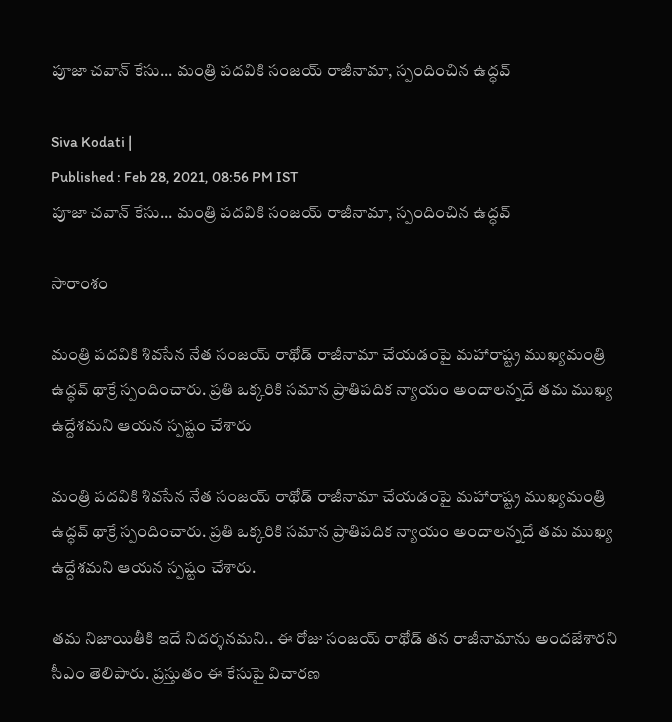పూజా చవాన్ కేసు... మంత్రి పదవికి సంజయ్ రాజీనామా, స్పందించిన ఉద్ధవ్

Siva Kodati |
Published : Feb 28, 2021, 08:56 PM IST
పూజా చవాన్ కేసు... మంత్రి పదవికి సంజయ్ రాజీనామా, స్పందించిన ఉద్ధవ్

సారాంశం

మంత్రి పదవికి శివసేన నేత సంజయ్ రాథోడ్ రాజీనామా చేయడంపై మహారాష్ట్ర ముఖ్యమంత్రి ఉద్ధవ్ థాక్రే స్పందించారు. ప్రతి ఒక్కరికి సమాన ప్రాతిపదిక న్యాయం అందాలన్నదే తమ ముఖ్య ఉద్దేశమని ఆయన స్పష్టం చేశారు

మంత్రి పదవికి శివసేన నేత సంజయ్ రాథోడ్ రాజీనామా చేయడంపై మహారాష్ట్ర ముఖ్యమంత్రి ఉద్ధవ్ థాక్రే స్పందించారు. ప్రతి ఒక్కరికి సమాన ప్రాతిపదిక న్యాయం అందాలన్నదే తమ ముఖ్య ఉద్దేశమని ఆయన స్పష్టం చేశారు.

తమ నిజాయితీకి ఇదే నిదర్శనమని.. ఈ రోజు సంజయ్ రాథోడ్ తన రాజీనామాను అందజేశారని సీఎం తెలిపారు. ప్రస్తుతం ఈ కేసుపై విచారణ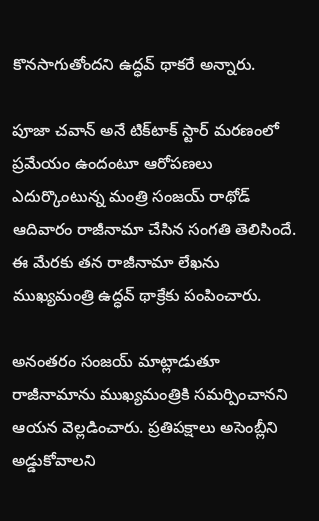కొనసాగుతోందని ఉద్ధవ్ థాకరే అన్నారు.

పూజా చవాన్ అనే టిక్‌టాక్ స్టార్ మరణంలో ప్రమేయం ఉందంటూ ఆరోపణలు ఎదుర్కొంటున్న మంత్రి సంజయ్ రాథోడ్ ఆదివారం రాజీనామా చేసిన సంగతి తెలిసిందే. ఈ మేరకు తన రాజీనామా లేఖను ముఖ్యమంత్రి ఉద్ధవ్ థాక్రేకు పంపించారు.

అనంతరం సంజయ్ మాట్లాడుతూ రాజీనామాను ముఖ్యమంత్రికి సమర్పించానని ఆయన వెల్లడించారు. ప్రతిపక్షాలు అసెంబ్లీని అడ్డుకోవాలని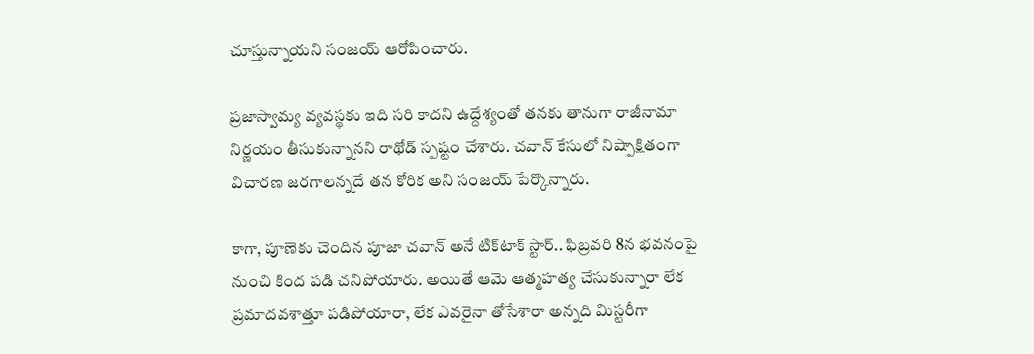చూస్తున్నాయని సంజయ్ ఆరోపించారు.

ప్రజాస్వామ్య వ్యవస్థకు ఇది సరి కాదని ఉద్దేశ్యంతో తనకు తానుగా రాజీనామా నిర్ణయం తీసుకున్నానని రాథోడ్ స్పష్టం చేశారు. చవాన్ కేసులో నిష్పాక్షితంగా విచారణ జరగాలన్నదే తన కోరిక అని సంజయ్ పేర్కొన్నారు.

కాగా, పూణెకు చెందిన పూజా చవాన్ అనే టిక్‌టాక్ స్టార్.. ఫిబ్రవరి 8న భవనంపై నుంచి కింద పడి చనిపోయారు. అయితే ఆమె ఆత్మహత్య చేసుకున్నారా లేక ప్రమాదవశాత్తూ పడిపోయారా, లేక ఎవరైనా తోసేశారా అన్నది మిస్టరీగా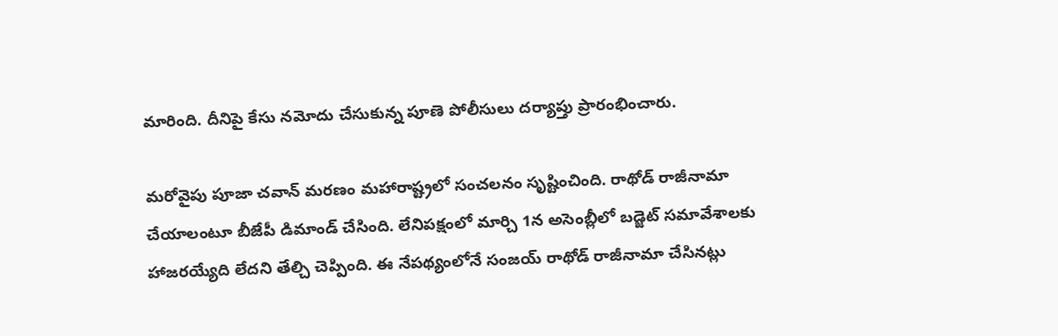మారింది. దీనిపై కేసు నమోదు చేసుకున్న పూణె పోలీసులు దర్యాప్తు ప్రారంభించారు.

మరోవైపు పూజా చవాన్ మరణం మహారాష్ట్రలో సంచలనం సృష్టించింది. రాథోడ్ రాజీనామా చేయాలంటూ బీజేపీ డిమాండ్ చేసింది. లేనిపక్షంలో మార్చి 1న అసెంబ్లీలో బడ్జెట్ సమావేశాలకు హాజరయ్యేది లేదని తేల్చి చెప్పింది. ఈ నేపథ్యంలోనే సంజయ్ రాథోడ్ రాజీనామా చేసినట్లు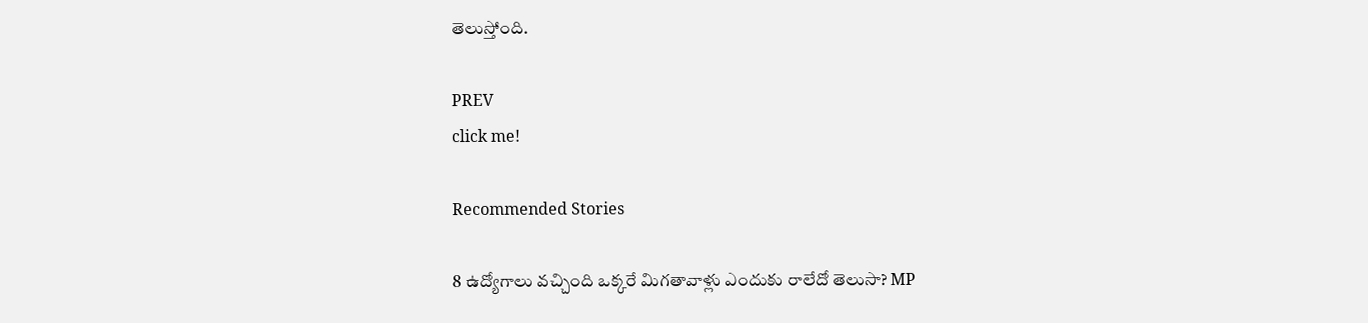తెలుస్తోంది.

PREV
click me!

Recommended Stories

8 ఉద్యోగాలు వచ్చింది ఒక్కరే మిగతావాళ్లు ఎందుకు రాలేదో తెలుసా? MP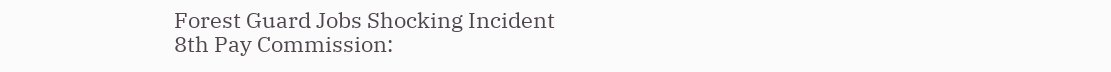Forest Guard Jobs Shocking Incident
8th Pay Commission: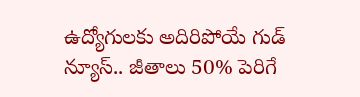ఉద్యోగులకు అదిరిపోయే గుడ్ న్యూస్.. జీతాలు 50% పెరిగే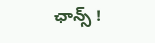ఛాన్స్ !